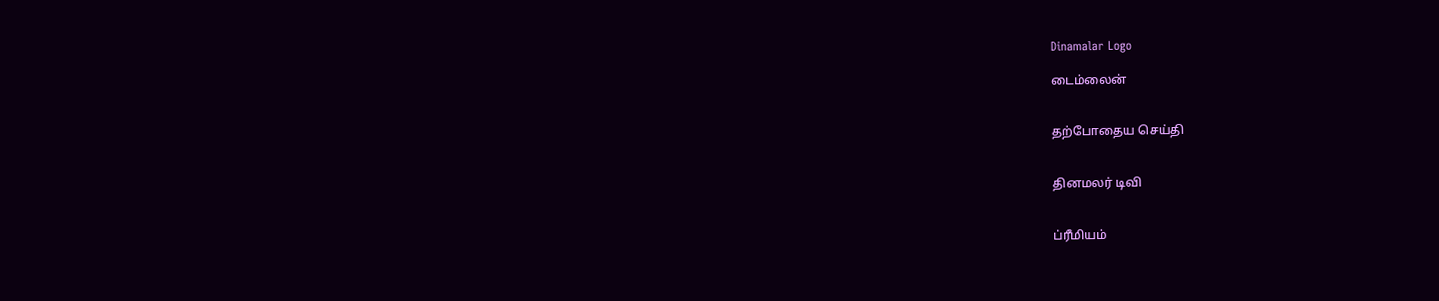Dinamalar Logo

டைம்லைன்


தற்போதைய செய்தி


தினமலர் டிவி


ப்ரீமியம்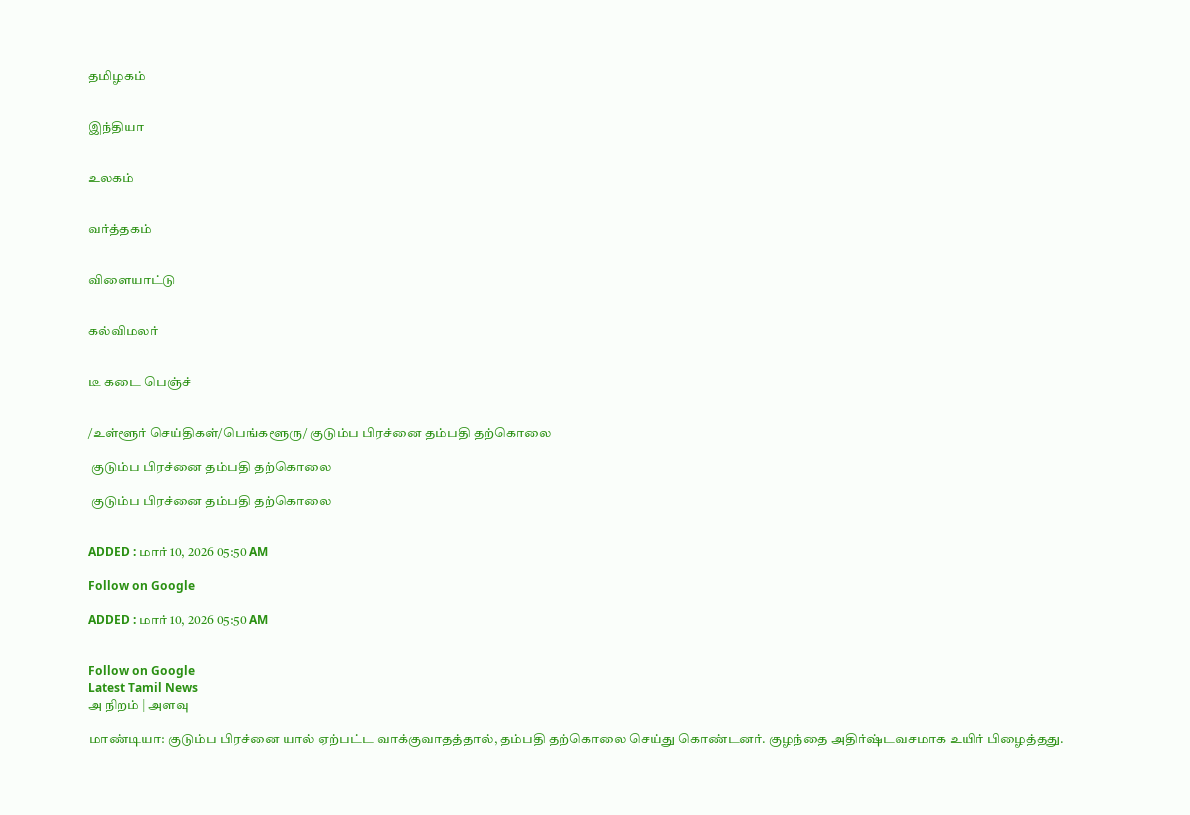தமிழகம்


இந்தியா


உலகம்


வர்த்தகம்


விளையாட்டு


கல்விமலர்


டீ கடை பெஞ்ச்


/உள்ளூர் செய்திகள்/பெங்களூரு/ குடும்ப பிரச்னை தம்பதி தற்கொலை

 குடும்ப பிரச்னை தம்பதி தற்கொலை

 குடும்ப பிரச்னை தம்பதி தற்கொலை


ADDED : மார் 10, 2026 05:50 AM

Follow on Google

ADDED : மார் 10, 2026 05:50 AM


Follow on Google
Latest Tamil News
அ நிறம் | அளவு

மாண்டியா: குடும்ப பிரச்னை யால் ஏற்பட்ட வாக்குவாதத்தால், தம்பதி தற்கொலை செய்து கொண்டனர். குழந்தை அதிர்ஷ்டவசமாக உயிர் பிழைத்தது.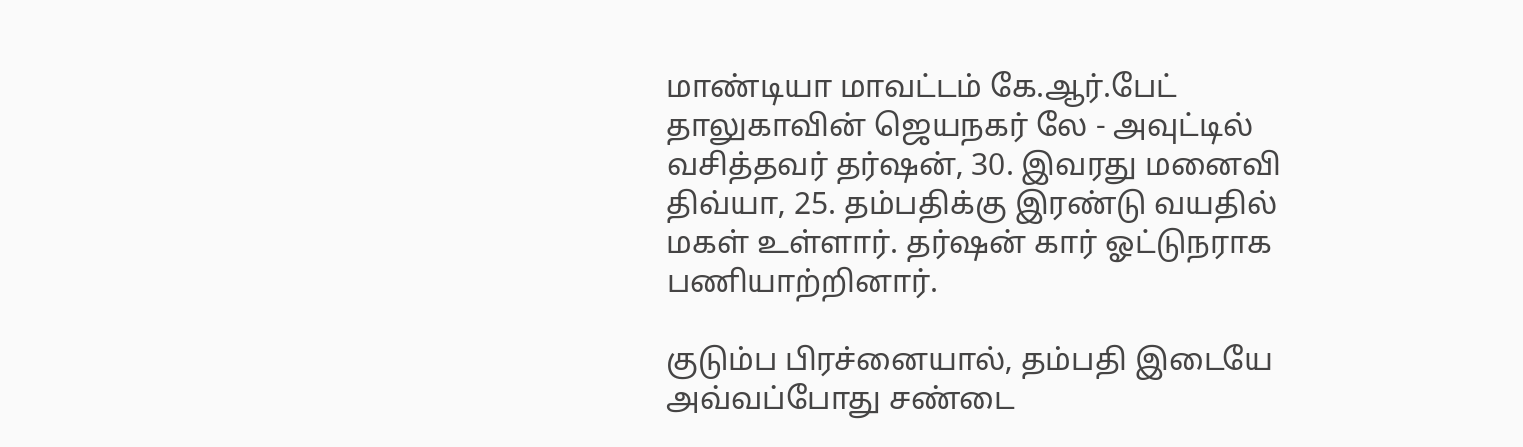மாண்டியா மாவட்டம் கே.ஆர்.பேட் தாலுகாவின் ஜெயநகர் லே - அவுட்டில் வசித்தவர் தர்ஷன், 30. இவரது மனைவி திவ்யா, 25. தம்பதிக்கு இரண்டு வயதில் மகள் உள்ளார். தர்ஷன் கார் ஓட்டுநராக பணியாற்றினார்.

குடும்ப பிரச்னையால், தம்பதி இடையே அவ்வப்போது சண்டை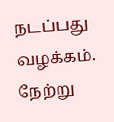நடப்பது வழக்கம். நேற்று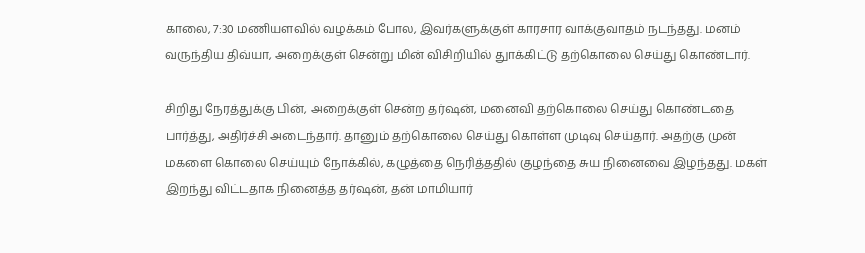காலை, 7:30 மணியளவில் வழக்கம் போல, இவர்களுக்குள் காரசார வாக்குவாதம் நடந்தது. மனம் வருந்திய திவ்யா, அறைக்குள் சென்று மின் விசிறியில் துாக்கிட்டு தற்கொலை செய்து கொண்டார்.

சிறிது நேரத்துக்கு பின், அறைக்குள் சென்ற தர்ஷன், மனைவி தற்கொலை செய்து கொண்டதை பார்த்து, அதிர்ச்சி அடைந்தார். தானும் தற்கொலை செய்து கொள்ள முடிவு செய்தார். அதற்கு முன் மகளை கொலை செய்யும் நோக்கில், கழுத்தை நெரித்ததில் குழந்தை சுய நினைவை இழந்தது. மகள் இறந்து விட்டதாக நினைத்த தர்ஷன், தன் மாமியார்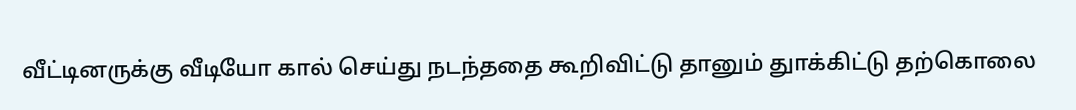வீட்டினருக்கு வீடியோ கால் செய்து நடந்ததை கூறிவிட்டு தானும் துாக்கிட்டு தற்கொலை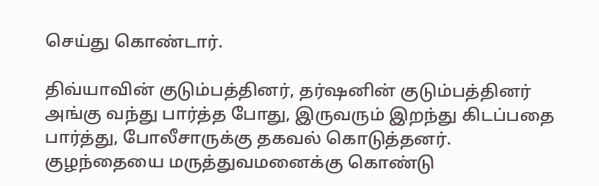செய்து கொண்டார்.

திவ்யாவின் குடும்பத்தினர், தர்ஷனின் குடும்பத்தினர் அங்கு வந்து பார்த்த போது, இருவரும் இறந்து கிடப்பதை பார்த்து, போலீசாருக்கு தகவல் கொடுத்தனர். குழந்தையை மருத்துவமனைக்கு கொண்டு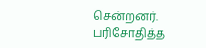சென்றனர். பரிசோதித்த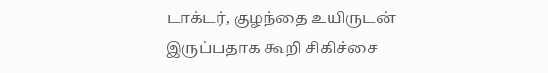டாக்டர், குழந்தை உயிருடன் இருப்பதாக கூறி சிகிச்சை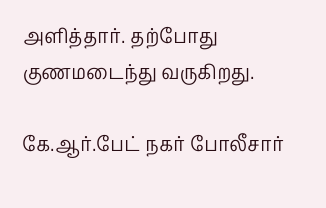அளித்தார். தற்போது குணமடைந்து வருகிறது.

கே.ஆர்.பேட் நகர் போலீசார்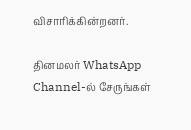விசாரிக்கின்றனர்.

தினமலர் WhatsApp Channel-ல் சேருங்கள்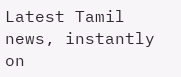Latest Tamil news, instantly on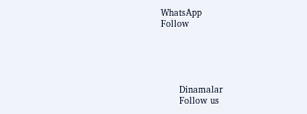WhatsApp
Follow





      Dinamalar
      Follow us